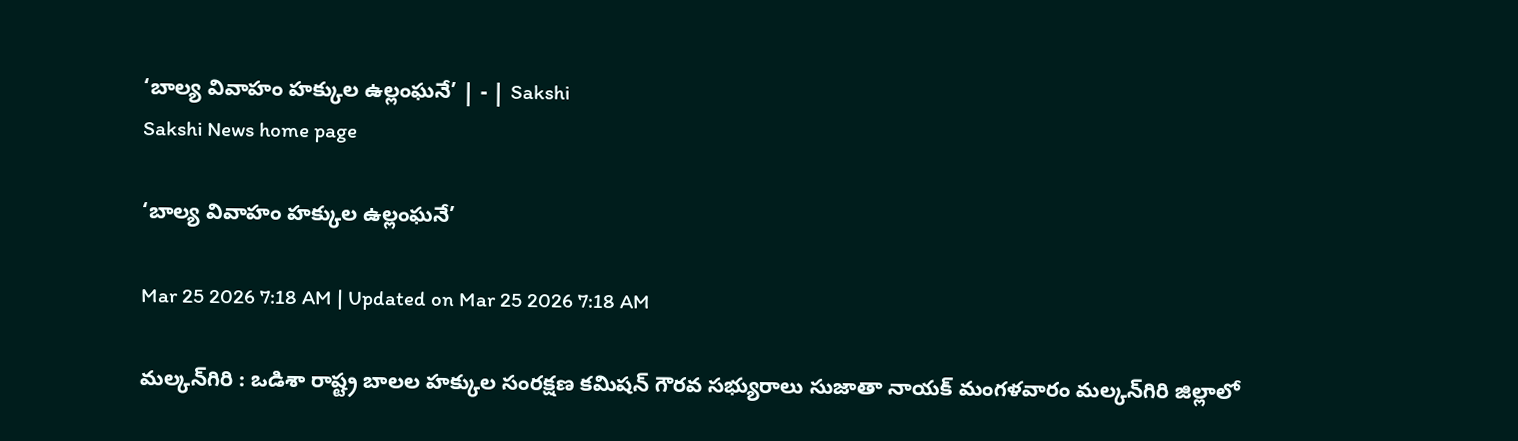‘బాల్య వివాహం హక్కుల ఉల్లంఘనే’ | - | Sakshi
Sakshi News home page

‘బాల్య వివాహం హక్కుల ఉల్లంఘనే’

Mar 25 2026 7:18 AM | Updated on Mar 25 2026 7:18 AM

మల్కన్‌గిరి : ఒడిశా రాష్ట్ర బాలల హక్కుల సంరక్షణ కమిషన్‌ గౌరవ సభ్యురాలు సుజాతా నాయక్‌ మంగళవారం మల్కన్‌గిరి జిల్లాలో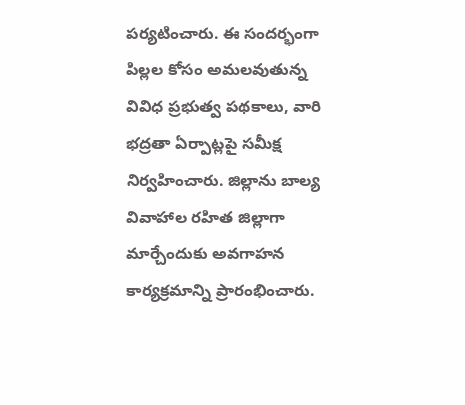పర్యటించారు. ఈ సందర్భంగా పిల్లల కోసం అమలవుతున్న వివిధ ప్రభుత్వ పథకాలు, వారి భద్రతా ఏర్పాట్లపై సమీక్ష నిర్వహించారు. జిల్లాను బాల్య వివాహాల రహిత జిల్లాగా మార్చేందుకు అవగాహన కార్యక్రమాన్ని ప్రారంభించారు.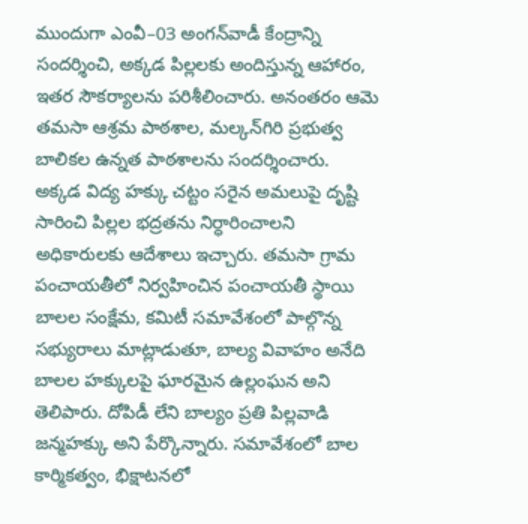ముందుగా ఎంవీ–03 అంగన్‌వాడీ కేంద్రాన్ని సందర్శించి, అక్కడ పిల్లలకు అందిస్తున్న ఆహారం, ఇతర సౌకర్యాలను పరిశీలించారు. అనంతరం ఆమె తమసా ఆశ్రమ పాఠశాల, మల్కన్‌గిరి ప్రభుత్వ బాలికల ఉన్నత పాఠశాలను సందర్శించారు. అక్కడ విద్య హక్కు చట్టం సరైన అమలుపై దృష్టి సారించి పిల్లల భద్రతను నిర్ధారించాలని అధికారులకు ఆదేశాలు ఇచ్చారు. తమసా గ్రామ పంచాయతీలో నిర్వహించిన పంచాయతీ స్థాయి బాలల సంక్షేమ, కమిటీ సమావేశంలో పాల్గొన్న సభ్యురాలు మాట్లాడుతూ, బాల్య వివాహం అనేది బాలల హక్కులపై ఘారమైన ఉల్లంఘన అని తెలిపారు. దోపిడీ లేని బాల్యం ప్రతి పిల్లవాడి జన్మహక్కు అని పేర్కొన్నారు. సమావేశంలో బాల కార్మికత్వం, భిక్షాటనలో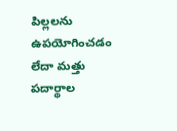పిల్లలను ఉపయోగించడం లేదా మత్తు పదార్థాల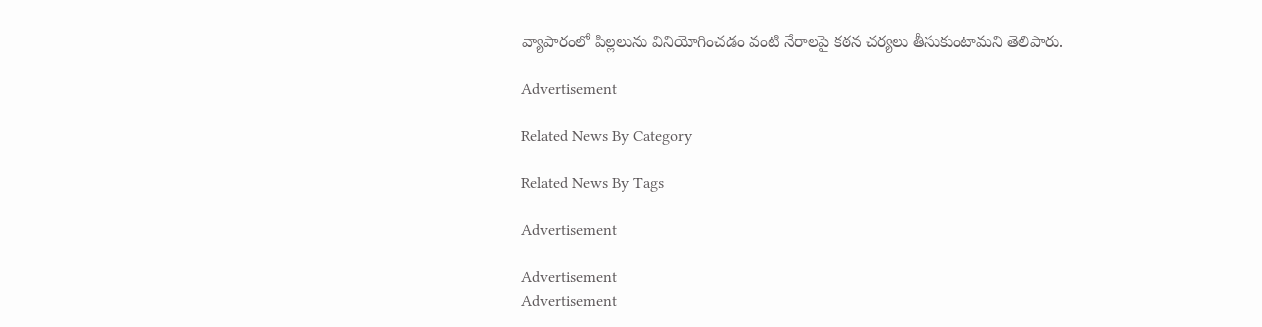వ్యాపారంలో పిల్లలును వినియోగించడం వంటి నేరాలపై కఠన చర్యలు తీసుకుంటామని తెలిపారు.

Advertisement

Related News By Category

Related News By Tags

Advertisement

Advertisement
Advertisement